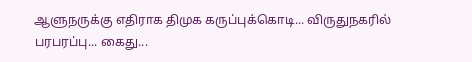ஆளுநருக்கு எதிராக திமுக கருப்புக்கொடி... விருதுநகரில் பரபரப்பு... கைது...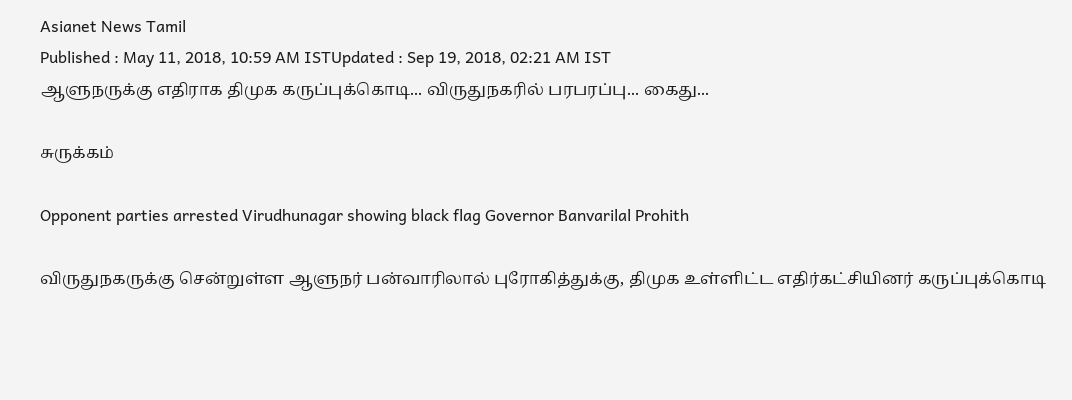Asianet News Tamil
Published : May 11, 2018, 10:59 AM ISTUpdated : Sep 19, 2018, 02:21 AM IST
ஆளுநருக்கு எதிராக திமுக கருப்புக்கொடி... விருதுநகரில் பரபரப்பு... கைது...

சுருக்கம்

Opponent parties arrested Virudhunagar showing black flag Governor Banvarilal Prohith

விருதுநகருக்கு சென்றுள்ள ஆளுநர் பன்வாரிலால் புரோகித்துக்கு, திமுக உள்ளிட்ட எதிர்கட்சியினர் கருப்புக்கொடி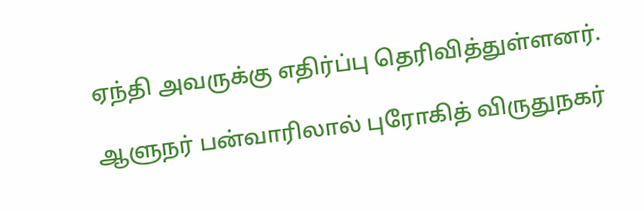ஏந்தி அவருக்கு எதிர்ப்பு தெரிவித்துள்ளனர்.

ஆளுநர் பன்வாரிலால் புரோகித் விருதுநகர்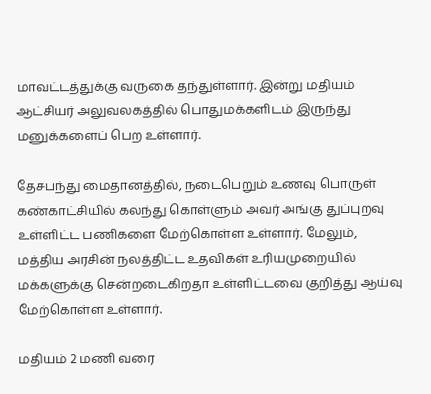மாவட்டத்துக்கு வருகை தந்துள்ளார். இன்று மதியம் ஆட்சியர் அலுவலகத்தில் பொதுமக்களிடம் இருந்து மனுக்களைப் பெற உள்ளார்.

தேசபந்து மைதானத்தில், நடைபெறும் உணவு பொருள் கண்காட்சியில் கலந்து கொள்ளும் அவர் அங்கு துப்புறவு உள்ளிட்ட பணிகளை மேற்கொள்ள உள்ளார். மேலும், மத்திய அரசின் நலத்திட்ட உதவிகள் உரியமுறையில் மக்களுக்கு சென்றடைகிறதா உள்ளிட்டவை குறித்து ஆய்வு மேற்கொள்ள உள்ளார்.

மதியம் 2 மணி வரை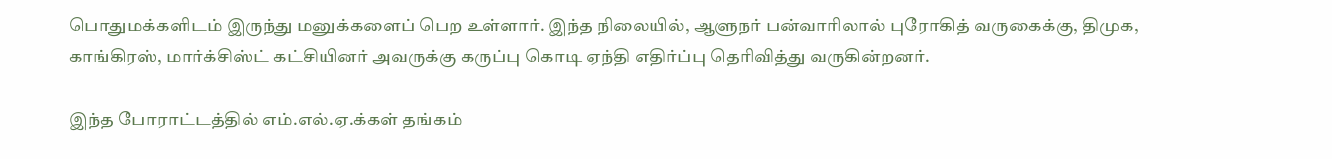பொதுமக்களிடம் இருந்து மனுக்களைப் பெற உள்ளார். இந்த நிலையில், ஆளுநர் பன்வாரிலால் புரோகித் வருகைக்கு, திமுக, காங்கிரஸ், மார்க்சிஸ்ட் கட்சியினர் அவருக்கு கருப்பு கொடி ஏந்தி எதிர்ப்பு தெரிவித்து வருகின்றனர்.

இந்த போராட்டத்தில் எம்.எல்.ஏ.க்கள் தங்கம்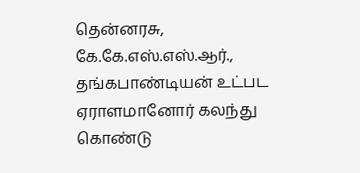தென்னரசு, கே.கே.எஸ்.எஸ்.ஆர்., தங்கபாண்டியன் உட்பட ஏராளமானோர் கலந்து கொண்டு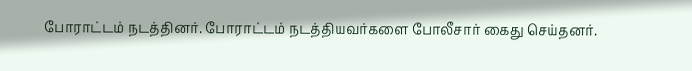போராட்டம் நடத்தினர். போராட்டம் நடத்தியவர்களை போலீசார் கைது செய்தனர்.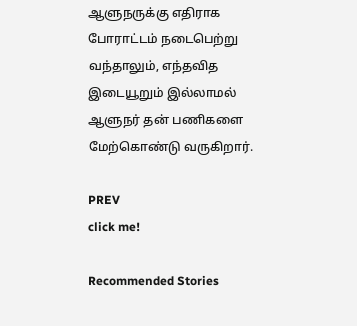ஆளுநருக்கு எதிராக போராட்டம் நடைபெற்று வந்தாலும், எந்தவித இடையூறும் இல்லாமல் ஆளுநர் தன் பணிகளை மேற்கொண்டு வருகிறார்.

PREV
click me!

Recommended Stories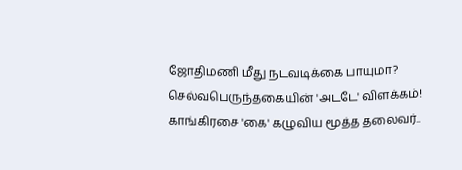ஜோதிமணி மீது நடவடிக்கை பாயுமா? செல்வபெருந்தகையின் 'அடடே' விளக்கம்!
காங்கிரசை 'கை' கழுவிய மூத்த தலைவர்..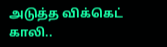அடுத்த விக்கெட் காலி..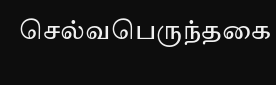செல்வபெருந்தகை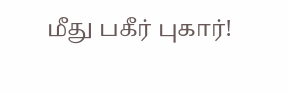மீது பகீர் புகார்!